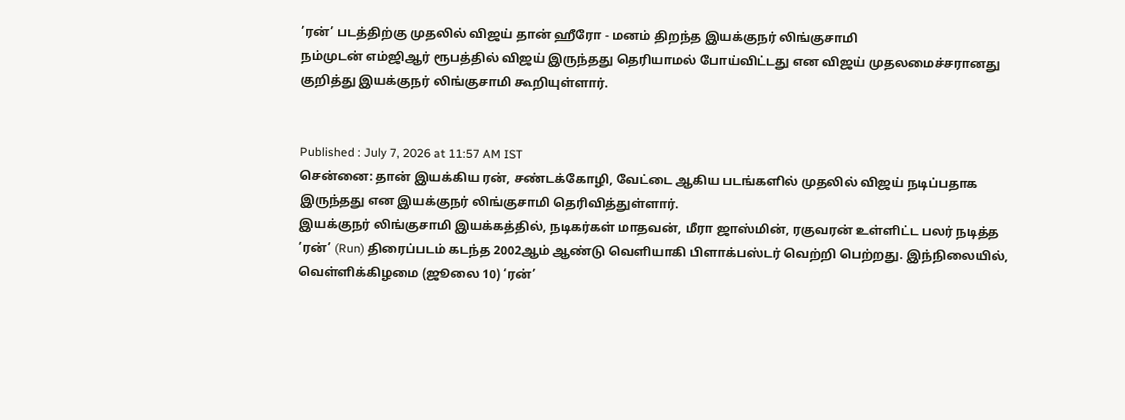’ரன்’ படத்திற்கு முதலில் விஜய் தான் ஹீரோ - மனம் திறந்த இயக்குநர் லிங்குசாமி
நம்முடன் எம்ஜிஆர் ரூபத்தில் விஜய் இருந்தது தெரியாமல் போய்விட்டது என விஜய் முதலமைச்சரானது குறித்து இயக்குநர் லிங்குசாமி கூறியுள்ளார்.


Published : July 7, 2026 at 11:57 AM IST
சென்னை: தான் இயக்கிய ரன், சண்டக்கோழி, வேட்டை ஆகிய படங்களில் முதலில் விஜய் நடிப்பதாக இருந்தது என இயக்குநர் லிங்குசாமி தெரிவித்துள்ளார்.
இயக்குநர் லிங்குசாமி இயக்கத்தில், நடிகர்கள் மாதவன், மீரா ஜாஸ்மின், ரகுவரன் உள்ளிட்ட பலர் நடித்த ’ரன்’ (Run) திரைப்படம் கடந்த 2002ஆம் ஆண்டு வெளியாகி பிளாக்பஸ்டர் வெற்றி பெற்றது. இந்நிலையில், வெள்ளிக்கிழமை (ஜூலை 10) ‘ரன்’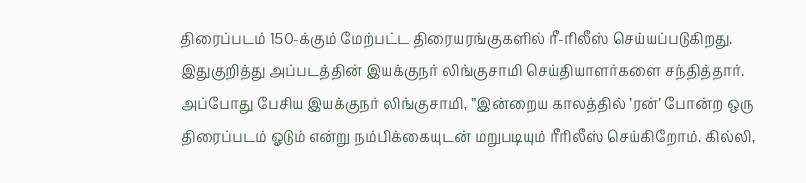திரைப்படம் 150-க்கும் மேற்பட்ட திரையரங்குகளில் ரீ-ரிலீஸ் செய்யப்படுகிறது. இதுகுறித்து அப்படத்தின் இயக்குநர் லிங்குசாமி செய்தியாளர்களை சந்தித்தார்.
அப்போது பேசிய இயக்குநர் லிங்குசாமி, ”இன்றைய காலத்தில் ’ரன்’ போன்ற ஒரு திரைப்படம் ஓடும் என்று நம்பிக்கையுடன் மறுபடியும் ரீரிலீஸ் செய்கிறோம். கில்லி,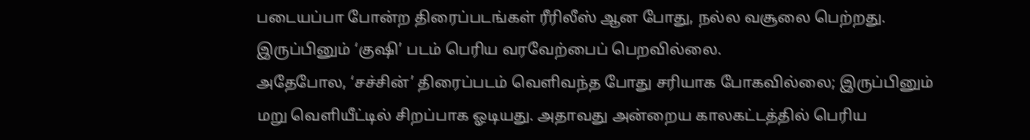படையப்பா போன்ற திரைப்படங்கள் ரீரிலீஸ் ஆன போது, நல்ல வசூலை பெற்றது. இருப்பினும் ‘குஷி’ படம் பெரிய வரவேற்பைப் பெறவில்லை.
அதேபோல, ‘சச்சின்’ திரைப்படம் வெளிவந்த போது சரியாக போகவில்லை; இருப்பினும் மறு வெளியீட்டில் சிறப்பாக ஓடியது. அதாவது அன்றைய காலகட்டத்தில் பெரிய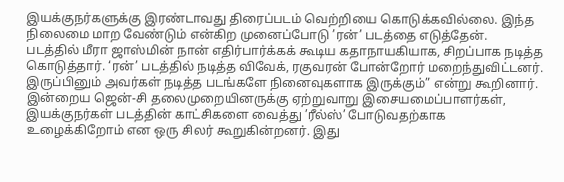இயக்குநர்களுக்கு இரண்டாவது திரைப்படம் வெற்றியை கொடுக்கவில்லை. இந்த நிலைமை மாற வேண்டும் என்கிற முனைப்போடு ’ரன்’ படத்தை எடுத்தேன்.
படத்தில் மீரா ஜாஸ்மின் நான் எதிர்பார்க்கக் கூடிய கதாநாயகியாக, சிறப்பாக நடித்த கொடுத்தார். ‘ரன்’ படத்தில் நடித்த விவேக், ரகுவரன் போன்றோர் மறைந்துவிட்டனர். இருப்பினும் அவர்கள் நடித்த படங்களே நினைவுகளாக இருக்கும்” என்று கூறினார்.
இன்றைய ஜென்-சி தலைமுறையினருக்கு ஏற்றுவாறு இசையமைப்பாளர்கள், இயக்குநர்கள் படத்தின் காட்சிகளை வைத்து ’ரீல்ஸ்’ போடுவதற்காக உழைக்கிறோம் என ஒரு சிலர் கூறுகின்றனர். இது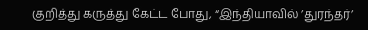குறித்து கருத்து கேட்ட போது, “இந்தியாவில் ’துரந்தர்’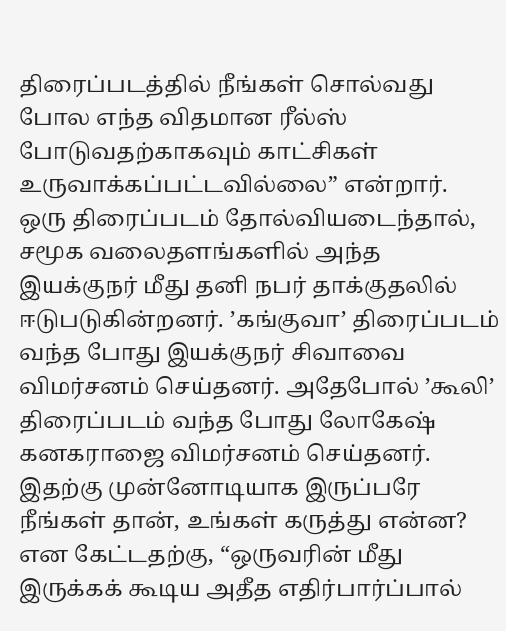திரைப்படத்தில் நீங்கள் சொல்வது போல எந்த விதமான ரீல்ஸ் போடுவதற்காகவும் காட்சிகள் உருவாக்கப்பட்டவில்லை” என்றார்.
ஒரு திரைப்படம் தோல்வியடைந்தால், சமூக வலைதளங்களில் அந்த இயக்குநர் மீது தனி நபர் தாக்குதலில் ஈடுபடுகின்றனர். ’கங்குவா’ திரைப்படம் வந்த போது இயக்குநர் சிவாவை விமர்சனம் செய்தனர். அதேபோல் ’கூலி’ திரைப்படம் வந்த போது லோகேஷ் கனகராஜை விமர்சனம் செய்தனர். இதற்கு முன்னோடியாக இருப்பரே நீங்கள் தான், உங்கள் கருத்து என்ன? என கேட்டதற்கு, “ஒருவரின் மீது இருக்கக் கூடிய அதீத எதிர்பார்ப்பால்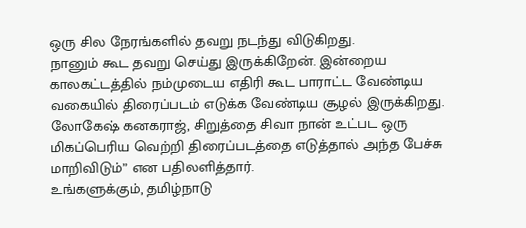ஒரு சில நேரங்களில் தவறு நடந்து விடுகிறது.
நானும் கூட தவறு செய்து இருக்கிறேன். இன்றைய காலகட்டத்தில் நம்முடைய எதிரி கூட பாராட்ட வேண்டிய வகையில் திரைப்படம் எடுக்க வேண்டிய சூழல் இருக்கிறது. லோகேஷ் கனகராஜ், சிறுத்தை சிவா நான் உட்பட ஒரு மிகப்பெரிய வெற்றி திரைப்படத்தை எடுத்தால் அந்த பேச்சு மாறிவிடும்” என பதிலளித்தார்.
உங்களுக்கும், தமிழ்நாடு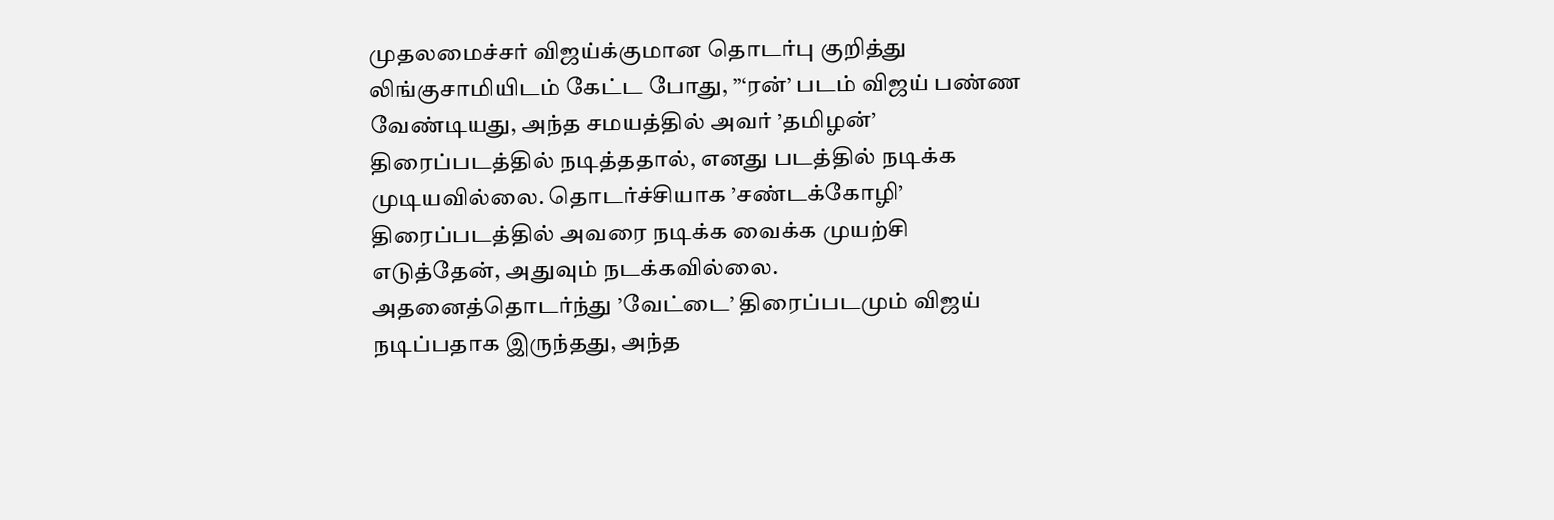முதலமைச்சர் விஜய்க்குமான தொடர்பு குறித்து லிங்குசாமியிடம் கேட்ட போது, ”‘ரன்’ படம் விஜய் பண்ண வேண்டியது, அந்த சமயத்தில் அவர் ’தமிழன்’ திரைப்படத்தில் நடித்ததால், எனது படத்தில் நடிக்க முடியவில்லை. தொடர்ச்சியாக ’சண்டக்கோழி’ திரைப்படத்தில் அவரை நடிக்க வைக்க முயற்சி எடுத்தேன், அதுவும் நடக்கவில்லை.
அதனைத்தொடர்ந்து ’வேட்டை’ திரைப்படமும் விஜய் நடிப்பதாக இருந்தது, அந்த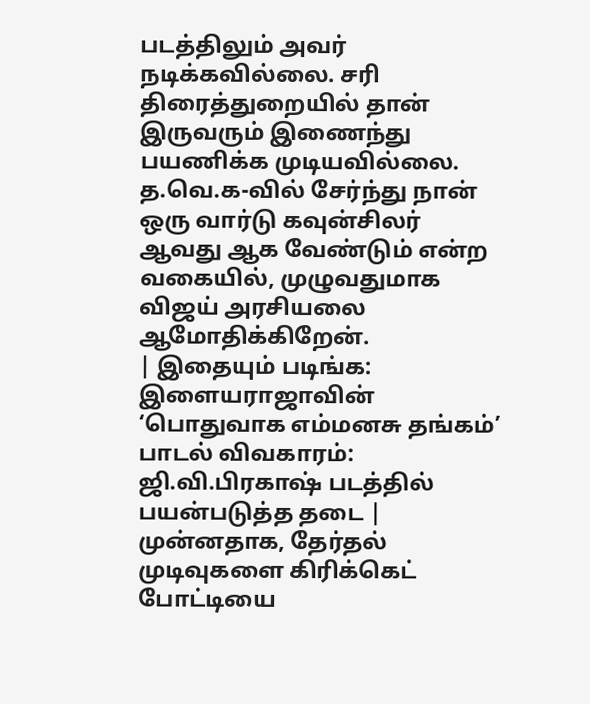படத்திலும் அவர் நடிக்கவில்லை. சரி திரைத்துறையில் தான் இருவரும் இணைந்து பயணிக்க முடியவில்லை. த.வெ.க-வில் சேர்ந்து நான் ஒரு வார்டு கவுன்சிலர் ஆவது ஆக வேண்டும் என்ற வகையில், முழுவதுமாக விஜய் அரசியலை ஆமோதிக்கிறேன்.
| இதையும் படிங்க: இளையராஜாவின் ‘பொதுவாக எம்மனசு தங்கம்’ பாடல் விவகாரம்: ஜி.வி.பிரகாஷ் படத்தில் பயன்படுத்த தடை |
முன்னதாக, தேர்தல் முடிவுகளை கிரிக்கெட் போட்டியை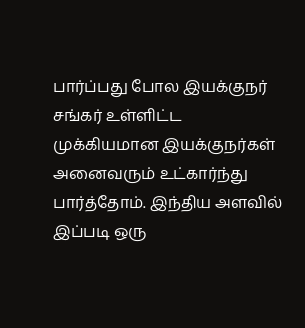பார்ப்பது போல இயக்குநர் சங்கர் உள்ளிட்ட முக்கியமான இயக்குநர்கள் அனைவரும் உட்கார்ந்து பார்த்தோம். இந்திய அளவில் இப்படி ஒரு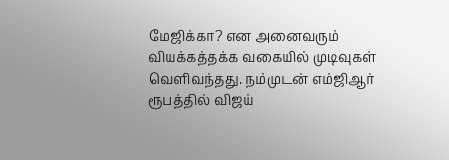மேஜிக்கா? என அனைவரும் வியக்கத்தக்க வகையில் முடிவுகள் வெளிவந்தது. நம்முடன் எம்ஜிஆர் ரூபத்தில் விஜய்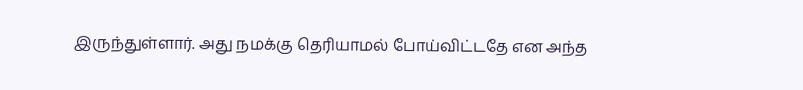இருந்துள்ளார். அது நமக்கு தெரியாமல் போய்விட்டதே என அந்த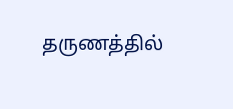தருணத்தில்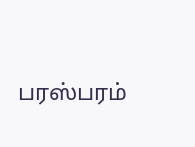பரஸ்பரம்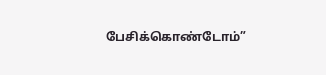பேசிக்கொண்டோம்”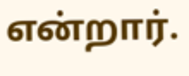என்றார்.